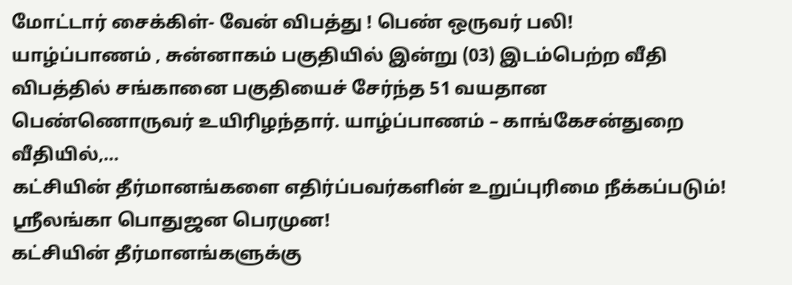மோட்டார் சைக்கிள்- வேன் விபத்து ! பெண் ஒருவர் பலி!
யாழ்ப்பாணம் , சுன்னாகம் பகுதியில் இன்று (03) இடம்பெற்ற வீதி விபத்தில் சங்கானை பகுதியைச் சேர்ந்த 51 வயதான பெண்ணொருவர் உயிரிழந்தார். யாழ்ப்பாணம் – காங்கேசன்துறை வீதியில்,…
கட்சியின் தீர்மானங்களை எதிர்ப்பவர்களின் உறுப்புரிமை நீக்கப்படும்! ஸ்ரீலங்கா பொதுஜன பெரமுன!
கட்சியின் தீர்மானங்களுக்கு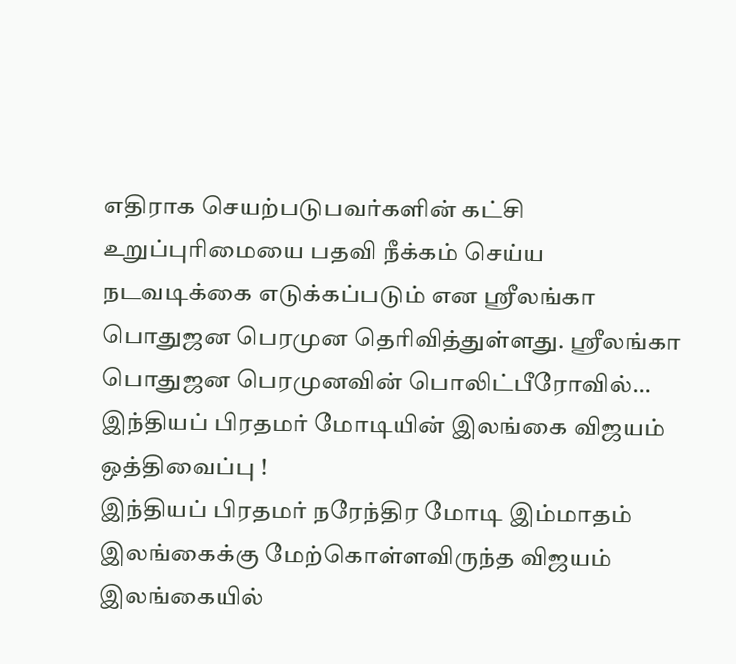எதிராக செயற்படுபவர்களின் கட்சி உறுப்புரிமையை பதவி நீக்கம் செய்ய நடவடிக்கை எடுக்கப்படும் என ஸ்ரீலங்கா பொதுஜன பெரமுன தெரிவித்துள்ளது. ஸ்ரீலங்கா பொதுஜன பெரமுனவின் பொலிட்பீரோவில்…
இந்தியப் பிரதமர் மோடியின் இலங்கை விஜயம் ஒத்திவைப்பு !
இந்தியப் பிரதமர் நரேந்திர மோடி இம்மாதம் இலங்கைக்கு மேற்கொள்ளவிருந்த விஜயம் இலங்கையில்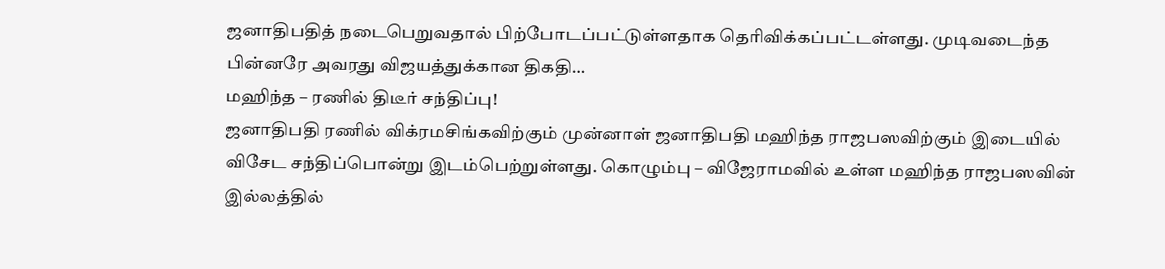ஜனாதிபதித் நடைபெறுவதால் பிற்போடப்பட்டுள்ளதாக தெரிவிக்கப்பட்டள்ளது. முடிவடைந்த பின்னரே அவரது விஜயத்துக்கான திகதி…
மஹிந்த – ரணில் திடீர் சந்திப்பு!
ஜனாதிபதி ரணில் விக்ரமசிங்கவிற்கும் முன்னாள் ஜனாதிபதி மஹிந்த ராஜபஸவிற்கும் இடையில் விசேட சந்திப்பொன்று இடம்பெற்றுள்ளது. கொழும்பு – விஜேராமவில் உள்ள மஹிந்த ராஜபஸவின் இல்லத்தில்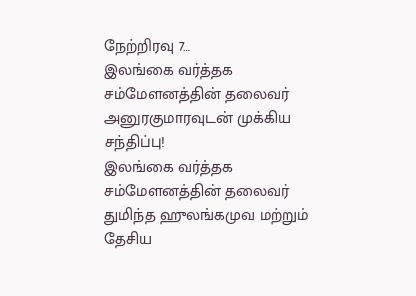நேற்றிரவு 7…
இலங்கை வர்த்தக சம்மேளனத்தின் தலைவர் அனுரகுமாரவுடன் முக்கிய சந்திப்பு!
இலங்கை வர்த்தக சம்மேளனத்தின் தலைவர் துமிந்த ஹுலங்கமுவ மற்றும் தேசிய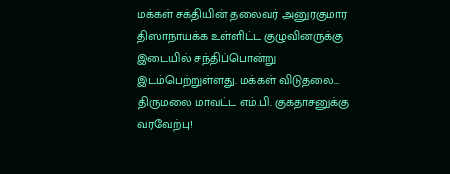மக்கள் சக்தியின் தலைவர் அனுரகுமார திஸாநாயக்க உள்ளிட்ட குழுவினருக்கு இடையில் சந்திப்பொன்று இடம்பெற்றுள்ளது. மக்கள் விடுதலை…
திருமலை மாவட்ட எம்.பி. குகதாசனுக்கு வரவேற்பு!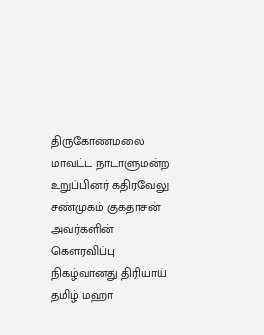திருகோணமலை மாவட்ட நாடாளுமன்ற உறுப்பினர் கதிரவேலு சண்முகம் குகதாசன் அவர்களின் கௌரவிப்பு நிகழ்வானது திரியாய் தமிழ் மஹா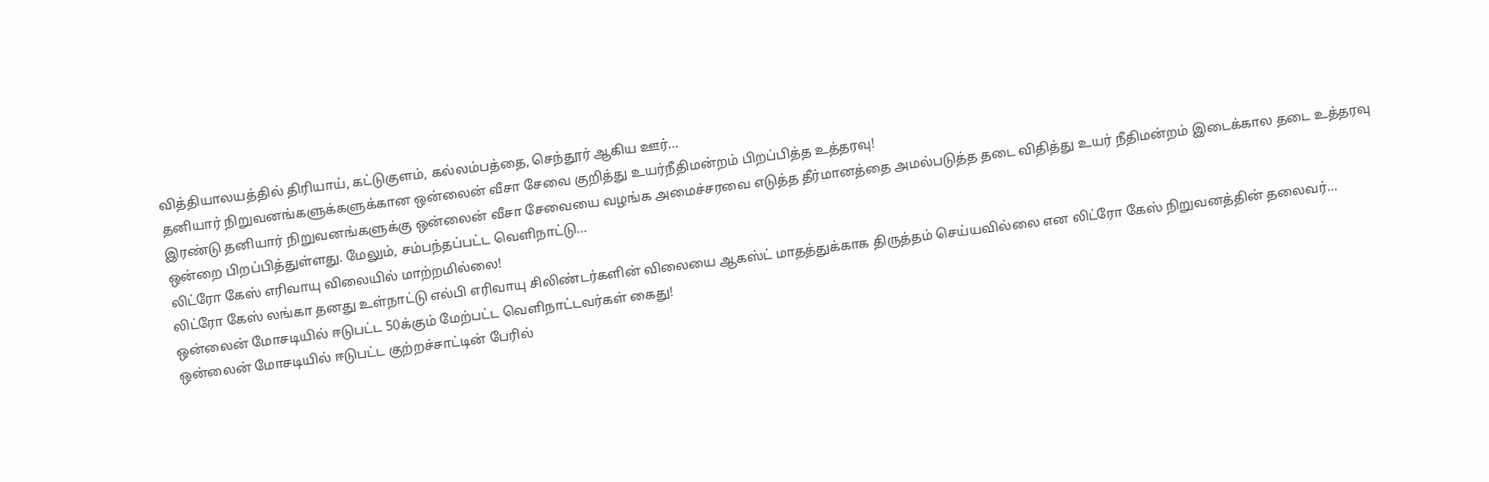வித்தியாலயத்தில் திரியாய், கட்டுகுளம், கல்லம்பத்தை, செந்தூர் ஆகிய ஊர்…
தனியார் நிறுவனங்களுக்களுக்கான ஒன்லைன் வீசா சேவை குறித்து உயர்நீதிமன்றம் பிறப்பித்த உத்தரவு!
இரண்டு தனியார் நிறுவனங்களுக்கு ஒன்லைன் வீசா சேவையை வழங்க அமைச்சரவை எடுத்த தீர்மானத்தை அமல்படுத்த தடை விதித்து உயர் நீதிமன்றம் இடைக்கால தடை உத்தரவு ஒன்றை பிறப்பித்துள்ளது. மேலும், சம்பந்தப்பட்ட வெளிநாட்டு…
லிட்ரோ கேஸ் எரிவாயு விலையில் மாற்றமில்லை!
லிட்ரோ கேஸ் லங்கா தனது உள்நாட்டு எல்பி எரிவாயு சிலிண்டர்களின் விலையை ஆகஸ்ட் மாதத்துக்காக திருத்தம் செய்யவில்லை என லிட்ரோ கேஸ் நிறுவனத்தின் தலைவர்…
ஒன்லைன் மோசடியில் ஈடுபட்ட 50க்கும் மேற்பட்ட வெளிநாட்டவர்கள் கைது!
ஒன்லைன் மோசடியில் ஈடுபட்ட குற்றச்சாட்டின் பேரில்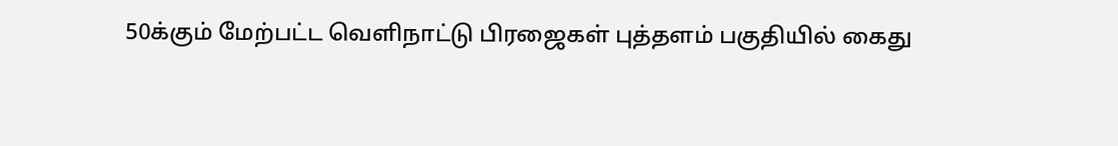50க்கும் மேற்பட்ட வெளிநாட்டு பிரஜைகள் புத்தளம் பகுதியில் கைது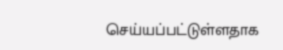செய்யப்பட்டுள்ளதாக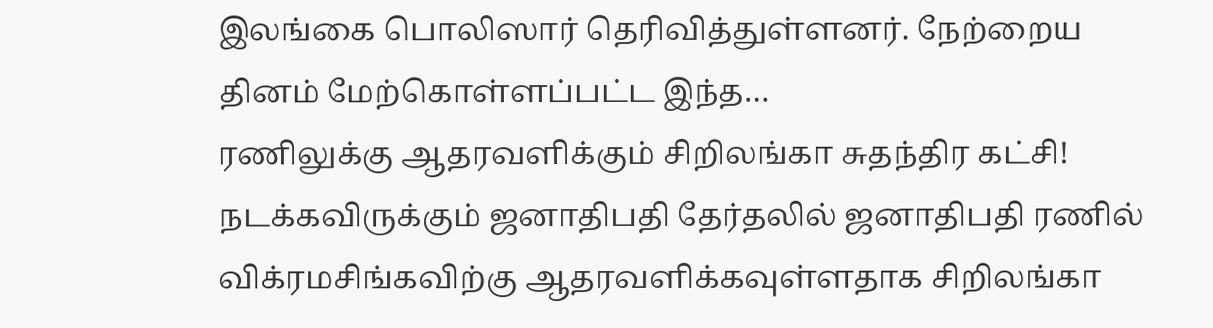இலங்கை பொலிஸார் தெரிவித்துள்ளனர். நேற்றைய தினம் மேற்கொள்ளப்பட்ட இந்த…
ரணிலுக்கு ஆதரவளிக்கும் சிறிலங்கா சுதந்திர கட்சி!
நடக்கவிருக்கும் ஜனாதிபதி தேர்தலில் ஜனாதிபதி ரணில் விக்ரமசிங்கவிற்கு ஆதரவளிக்கவுள்ளதாக சிறிலங்கா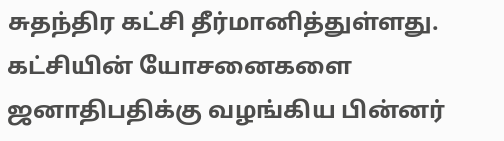சுதந்திர கட்சி தீர்மானித்துள்ளது. கட்சியின் யோசனைகளை ஜனாதிபதிக்கு வழங்கிய பின்னர்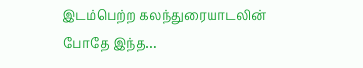இடம்பெற்ற கலந்துரையாடலின் போதே இந்த…